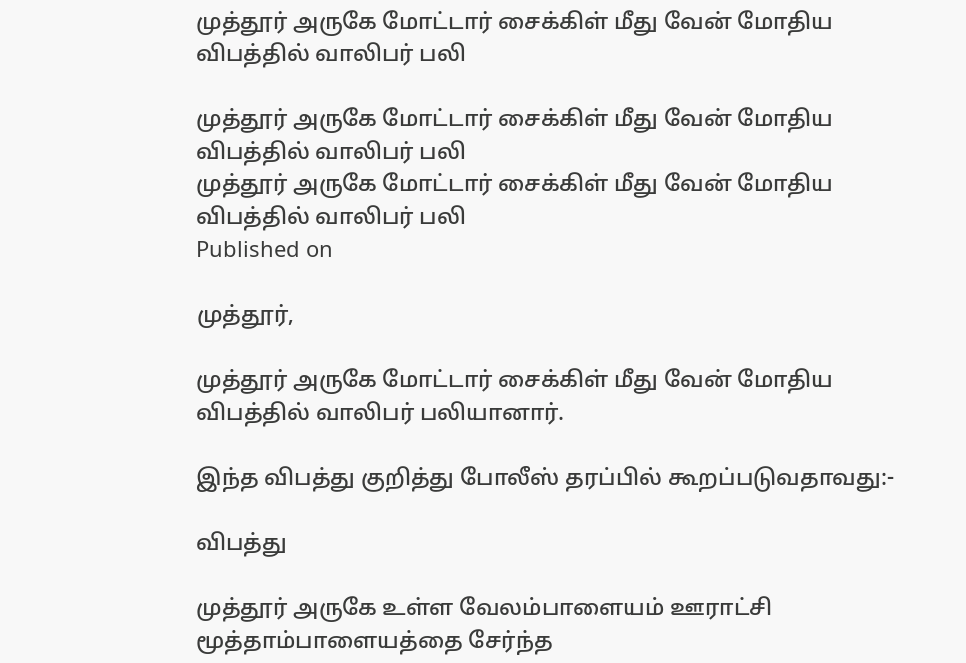முத்தூர் அருகே மோட்டார் சைக்கிள் மீது வேன் மோதிய விபத்தில் வாலிபர் பலி

முத்தூர் அருகே மோட்டார் சைக்கிள் மீது வேன் மோதிய விபத்தில் வாலிபர் பலி
முத்தூர் அருகே மோட்டார் சைக்கிள் மீது வேன் மோதிய விபத்தில் வாலிபர் பலி
Published on

முத்தூர்,

முத்தூர் அருகே மோட்டார் சைக்கிள் மீது வேன் மோதிய விபத்தில் வாலிபர் பலியானார்.

இந்த விபத்து குறித்து போலீஸ் தரப்பில் கூறப்படுவதாவது:-

விபத்து

முத்தூர் அருகே உள்ள வேலம்பாளையம் ஊராட்சி மூத்தாம்பாளையத்தை சேர்ந்த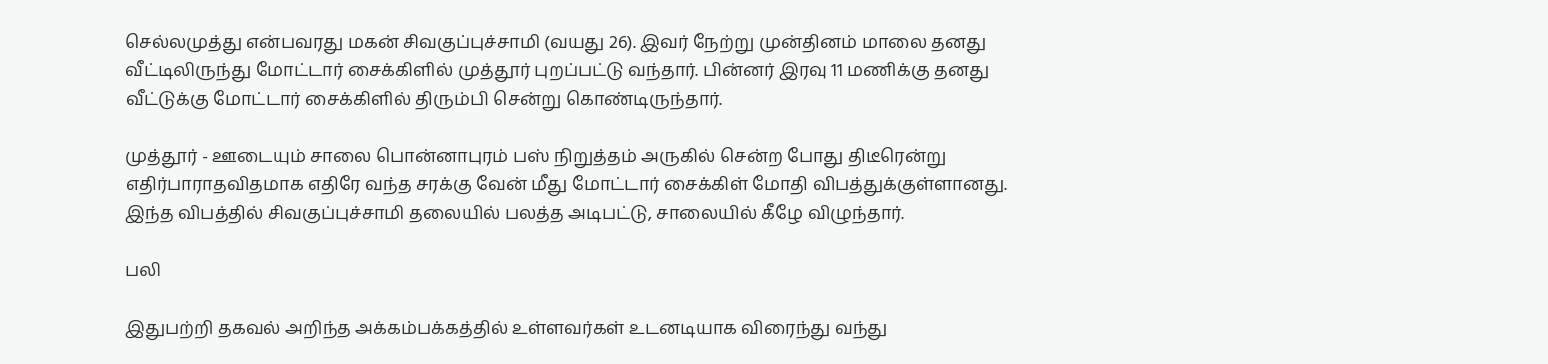செல்லமுத்து என்பவரது மகன் சிவகுப்புச்சாமி (வயது 26). இவர் நேற்று முன்தினம் மாலை தனது வீட்டிலிருந்து மோட்டார் சைக்கிளில் முத்தூர் புறப்பட்டு வந்தார். பின்னர் இரவு 11 மணிக்கு தனது வீட்டுக்கு மோட்டார் சைக்கிளில் திரும்பி சென்று கொண்டிருந்தார்.

முத்தூர் - ஊடையும் சாலை பொன்னாபுரம் பஸ் நிறுத்தம் அருகில் சென்ற போது திடீரென்று எதிர்பாராதவிதமாக எதிரே வந்த சரக்கு வேன் மீது மோட்டார் சைக்கிள் மோதி விபத்துக்குள்ளானது. இந்த விபத்தில் சிவகுப்புச்சாமி தலையில் பலத்த அடிபட்டு, சாலையில் கீழே விழுந்தார்.

பலி

இதுபற்றி தகவல் அறிந்த அக்கம்பக்கத்தில் உள்ளவர்கள் உடனடியாக விரைந்து வந்து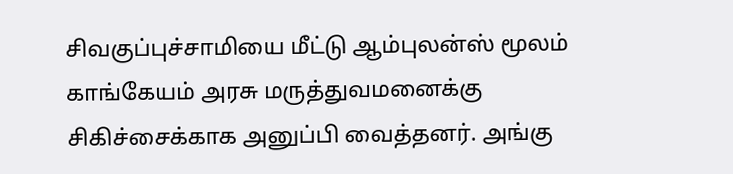சிவகுப்புச்சாமியை மீட்டு ஆம்புலன்ஸ் மூலம் காங்கேயம் அரசு மருத்துவமனைக்கு சிகிச்சைக்காக அனுப்பி வைத்தனர். அங்கு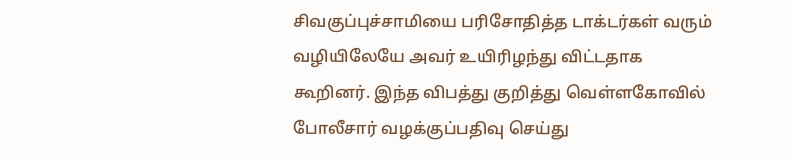சிவகுப்புச்சாமியை பரிசோதித்த டாக்டர்கள் வரும் வழியிலேயே அவர் உயிரிழந்து விட்டதாக கூறினர். இந்த விபத்து குறித்து வெள்ளகோவில் போலீசார் வழக்குப்பதிவு செய்து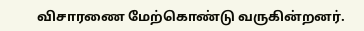விசாரணை மேற்கொண்டு வருகின்றனர்.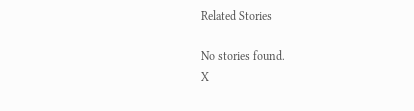Related Stories

No stories found.
X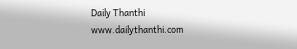Daily Thanthi
www.dailythanthi.com